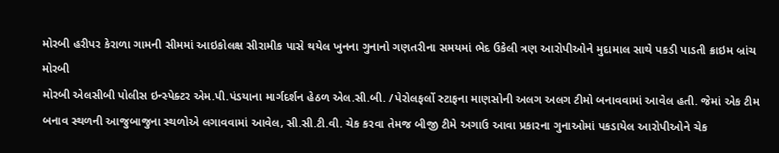મોરબી હરીપર કેરાળા ગામની સીમમાં આઇકોલક્ષ સીરામીક પાસે થયેલ ખુનના ગુનાનો ગણતરીના સમયમાં ભેદ ઉકેલી ત્રણ આરોપીઓને મુદામાલ સાથે પકડી પાડતી ક્રાઇમ બ્રાંચ મોરબી
મોરબી એલસીબી પોલીસ ઇન્સ્પેક્ટર એમ.પી.પંડયાના માર્ગદર્શન હેઠળ એલ.સી.બી. /પેરોલફર્લો સ્ટાફના માણસોની અલગ અલગ ટીમો બનાવવામાં આવેલ હતી. જેમાં એક ટીમ બનાવ સ્થળની આજુબાજુના સ્થળોએ લગાવવામાં આવેલ, સી.સી.ટી.વી. ચેક કરવા તેમજ બીજી ટીમે અગાઉ આવા પ્રકારના ગુનાઓમાં પકડાયેલ આરોપીઓને ચેક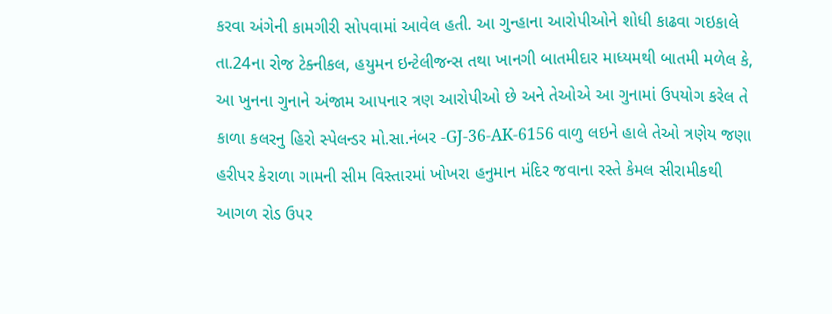કરવા અંગેની કામગીરી સોપવામાં આવેલ હતી. આ ગુન્હાના આરોપીઓને શોધી કાઢવા ગઇકાલે તા.24ના રોજ ટેક્નીકલ, હયુમન ઇન્ટેલીજન્સ તથા ખાનગી બાતમીદાર માધ્યમથી બાતમી મળેલ કે, આ ખુનના ગુનાને અંજામ આપનાર ત્રણ આરોપીઓ છે અને તેઓએ આ ગુનામાં ઉપયોગ કરેલ તે કાળા કલરનુ હિરો સ્પેલન્ડર મો.સા.નંબર -GJ-36-AK-6156 વાળુ લઇને હાલે તેઓ ત્રણેય જણા હરીપર કેરાળા ગામની સીમ વિસ્તારમાં ખોખરા હનુમાન મંદિર જવાના રસ્તે કેમલ સીરામીકથી આગળ રોડ ઉપર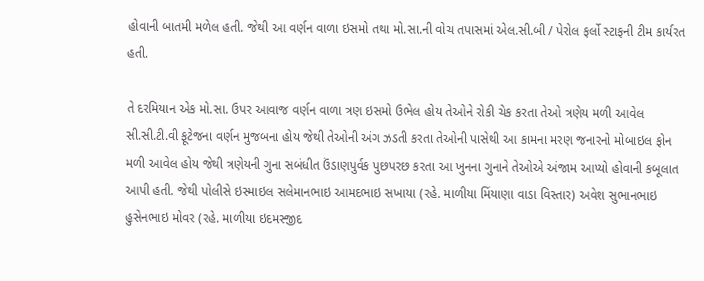હોવાની બાતમી મળેલ હતી. જેથી આ વર્ણન વાળા ઇસમો તથા મો.સા.ની વોચ તપાસમાં એલ.સી.બી / પેરોલ ફર્લો સ્ટાફની ટીમ કાર્યરત હતી.

તે દરમિયાન એક મો.સા. ઉપર આવાજ વર્ણન વાળા ત્રણ ઇસમો ઉભેલ હોય તેઓને રોકી ચેક કરતા તેઓ ત્રણેય મળી આવેલ સી.સી.ટી.વી ફૂટેજના વર્ણન મુજબના હોય જેથી તેઓની અંગ ઝડતી કરતા તેઓની પાસેથી આ કામના મરણ જનારનો મોબાઇલ ફોન મળી આવેલ હોય જેથી ત્રણેયની ગુના સબંધીત ઉંડાણપુર્વક પુછપરછ કરતા આ ખુનના ગુનાને તેઓએ અંજામ આપ્યો હોવાની કબૂલાત આપી હતી. જેથી પોલીસે ઇસ્માઇલ સલેમાનભાઇ આમદભાઇ સખાયા (રહે. માળીયા મિંયાણા વાડા વિસ્તાર) અવેશ સુભાનભાઇ હુસેનભાઇ મોવર (રહે. માળીયા ઇદમસ્જીદ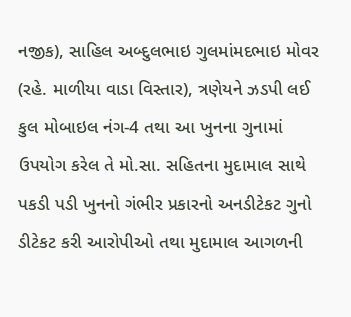નજીક), સાહિલ અબ્દુલભાઇ ગુલમાંમદભાઇ મોવર (રહે. માળીયા વાડા વિસ્તાર), ત્રણેયને ઝડપી લઈ કુલ મોબાઇલ નંગ-4 તથા આ ખુનના ગુનામાં ઉપયોગ કરેલ તે મો.સા. સહિતના મુદામાલ સાથે પકડી પડી ખુનનો ગંભીર પ્રકારનો અનડીટેકટ ગુનો ડીટેકટ કરી આરોપીઓ તથા મુદામાલ આગળની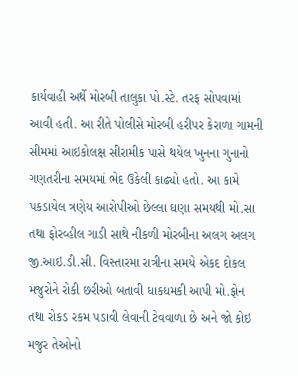કાર્યવાહી અર્થે મોરબી તાલુકા પો.સ્ટે. તરફ સોપવામાં આવી હતી. આ રીતે પોલીસે મોરબી હરીપર કેરાળા ગામની સીમમાં આઇકોલક્ષ સીરામીક પાસે થયેલ ખુનના ગુનાનો ગણતરીના સમયમાં ભેદ ઉકેલી કાઢ્યો હતો. આ કામે પકડાયેલ ત્રણેય આરોપીઓ છેલ્લા ઘણા સમયથી મો.સા તથા ફોરવ્હીલ ગાડી સાથે નીકળી મોરબીના અલગ અલગ જી.આઇ.ડી.સી. વિસ્તારમા રાત્રીના સમયે એકદ દોકલ મજુરોને રોકી છરીઓ બતાવી ધાકધમકી આપી મો.ફોન તથા રોકડ રકમ પડાવી લેવાની ટેવવાળા છે અને જો કોઇ મજુર તેઓનો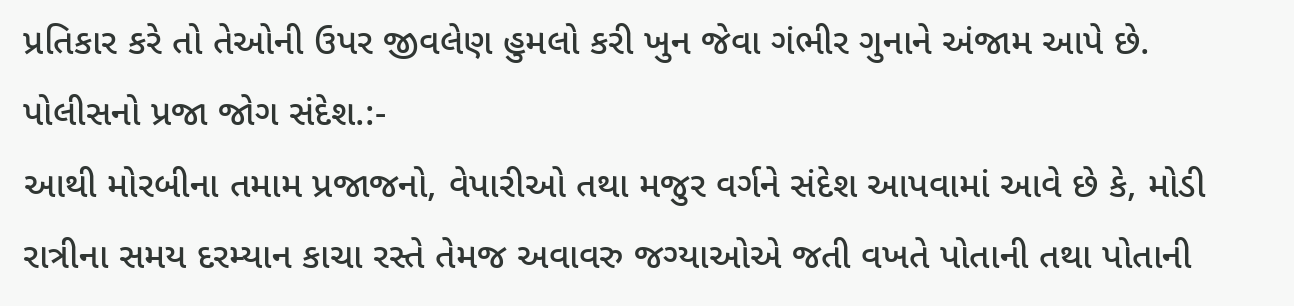પ્રતિકાર કરે તો તેઓની ઉપર જીવલેણ હુમલો કરી ખુન જેવા ગંભીર ગુનાને અંજામ આપે છે.
પોલીસનો પ્રજા જોગ સંદેશ.:-
આથી મોરબીના તમામ પ્રજાજનો, વેપારીઓ તથા મજુર વર્ગને સંદેશ આપવામાં આવે છે કે, મોડી રાત્રીના સમય દરમ્યાન કાચા રસ્તે તેમજ અવાવરુ જગ્યાઓએ જતી વખતે પોતાની તથા પોતાની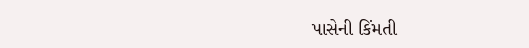પાસેની કિંમતી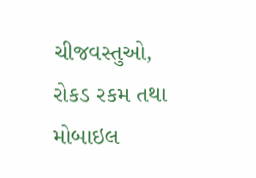ચીજવસ્તુઓ, રોકડ રકમ તથા મોબાઇલ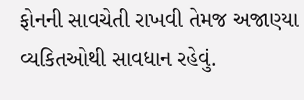ફોનની સાવચેતી રાખવી તેમજ અજાણ્યા વ્યકિતઓથી સાવધાન રહેવું.